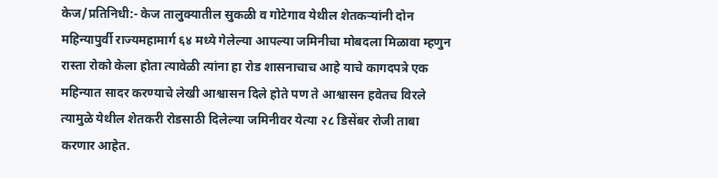केज/प्रतिनिधी:- केज तालुक्यातील सुकळी व गोटेगाव येथील शेतकऱ्यांनी दोन महिन्यापुर्वी राज्यमहामार्ग ६४ मध्ये गेलेल्या आपल्या जमिनीचा मोबदला मिळावा म्हणुन रास्ता रोको केला होता त्यावेळी त्यांना हा रोड शासनाचाच आहे याचे कागदपत्रे एक महिन्यात सादर करण्याचे लेखी आश्वासन दिले होते पण ते आश्वासन हवेतच विरले त्यामुळे येथील शेतकरी रोडसाठी दिलेल्या जमिनीवर येत्या २८ डिसेंबर रोजी ताबा करणार आहेत.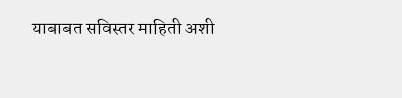याबाबत सविस्तर माहिती अशी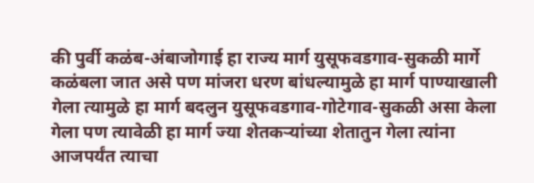की पुर्वी कळंब-अंबाजोगाई हा राज्य मार्ग युसूफवडगाव-सुकळी मार्गे कळंबला जात असे पण मांजरा धरण बांधल्यामुळे हा मार्ग पाण्याखाली गेला त्यामुळे हा मार्ग बदलुन युसूफवडगाव-गोटेगाव-सुकळी असा केला गेला पण त्यावेळी हा मार्ग ज्या शेतकऱ्यांच्या शेतातुन गेला त्यांना आजपर्यंत त्याचा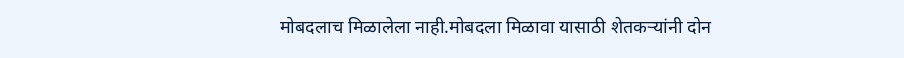मोबदलाच मिळालेला नाही.मोबदला मिळावा यासाठी शेतकऱ्यांनी दोन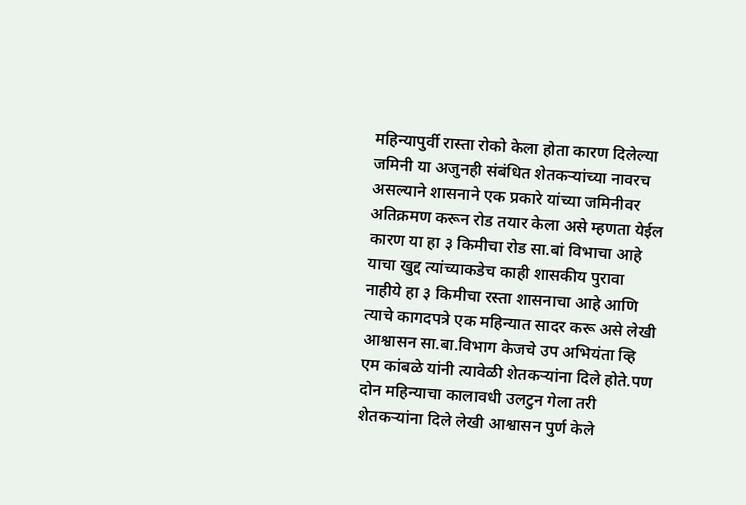महिन्यापुर्वी रास्ता रोको केला होता कारण दिलेल्या जमिनी या अजुनही संबंधित शेतकऱ्यांच्या नावरच असल्याने शासनाने एक प्रकारे यांच्या जमिनीवर अतिक्रमण करून रोड तयार केला असे म्हणता येईल कारण या हा ३ किमीचा रोड सा.बां विभाचा आहे याचा खुद्द त्यांच्याकडेच काही शासकीय पुरावा नाहीये हा ३ किमीचा रस्ता शासनाचा आहे आणि त्याचे कागदपत्रे एक महिन्यात सादर करू असे लेखी आश्वासन सा.बा.विभाग केजचे उप अभियंता व्हि एम कांबळे यांनी त्यावेळी शेतकऱ्यांना दिले होते.पण दोन महिन्याचा कालावधी उलटुन गेला तरी शेतकऱ्यांना दिले लेखी आश्वासन पुर्ण केले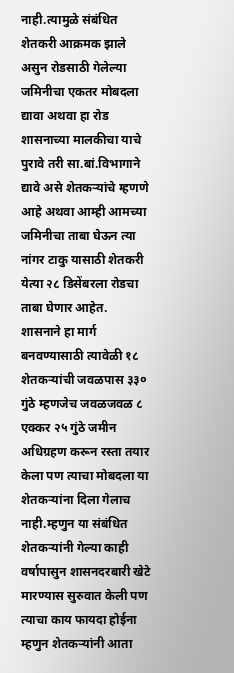नाही.त्यामुळे संबंधित शेतकरी आक्रमक झाले असुन रोडसाठी गेलेल्या जमिनीचा एकतर मोबदला द्यावा अथवा हा रोड शासनाच्या मालकीचा याचे पुरावे तरी सा.बां.विभागाने द्यावे असे शेतकऱ्यांचे म्हणणे आहे अथवा आम्ही आमच्या जमिनीचा ताबा घेऊन त्या नांगर टाकु यासाठी शेतकरी येत्या २८ डिसेंबरला रोडचा ताबा घेणार आहेत.
शासनाने हा मार्ग बनवण्यासाठी त्यावेळी १८ शेतकऱ्यांची जवळपास ३३० गुंठे म्हणजेच जवळजवळ ८ एक्कर २५ गुंठे जमीन अधिग्रहण करून रस्ता तयार केला पण त्याचा मोबदला या शेतकऱ्यांना दिला गेलाच नाही.म्हणुन या संबंधित शेतकऱ्यांनी गेल्या काही वर्षापासुन शासनदरबारी खेटे मारण्यास सुरुवात केली पण त्याचा काय फायदा होईना म्हणुन शेतकऱ्यांनी आता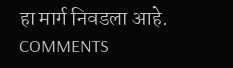हा मार्ग निवडला आहे.
COMMENTS